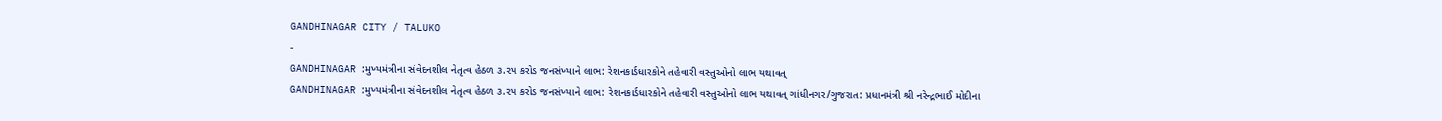GANDHINAGAR CITY / TALUKO
-
GANDHINAGAR :મુખ્યમંત્રીના સંવેદનશીલ નેતૃત્વ હેઠળ ૩.૨૫ કરોડ જનસંખ્યાને લાભ: રેશનકાર્ડધારકોને તહેવારી વસ્તુઓનો લાભ યથાવત્
GANDHINAGAR :મુખ્યમંત્રીના સંવેદનશીલ નેતૃત્વ હેઠળ ૩.૨૫ કરોડ જનસંખ્યાને લાભ: રેશનકાર્ડધારકોને તહેવારી વસ્તુઓનો લાભ યથાવત્ ગાંધીનગર/ગુજરાત: પ્રધાનમંત્રી શ્રી નરેન્દ્રભાઈ મોદીના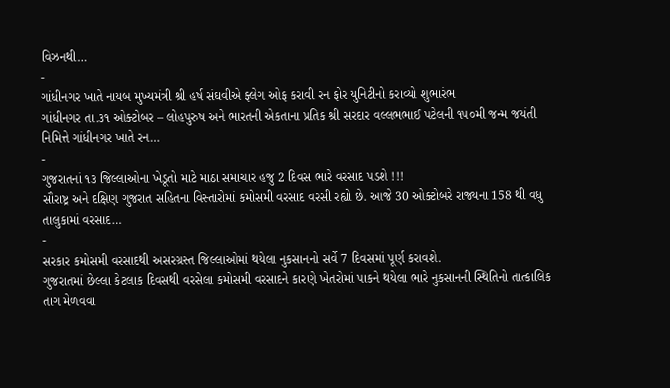વિઝનથી…
-
ગાંધીનગર ખાતે નાયબ મુખ્યમંત્રી શ્રી હર્ષ સંઘવીએ ફ્લેગ ઓફ કરાવી રન ફોર યુનિટીનો કરાવ્યો શુભારંભ
ગાંધીનગર તા.૩૧ ઓક્ટોબર – લોહપુરુષ અને ભારતની એકતાના પ્રતિક શ્રી સરદાર વલ્લભભાઈ પટેલની ૧૫૦મી જન્મ જયંતી નિમિત્તે ગાંધીનગર ખાતે રન…
-
ગુજરાતનાં ૧૩ જિલ્લાઓના ખેડૂતો માટે માઠા સમાચાર હજુ 2 દિવસ ભારે વરસાદ પડશે !!!
સૌરાષ્ટ્ર અને દક્ષિણ ગુજરાત સહિતના વિસ્તારોમાં કમોસમી વરસાદ વરસી રહ્યો છે. આજે 30 ઓક્ટોબરે રાજ્યના 158 થી વધુ તાલુકામાં વરસાદ…
-
સરકાર કમોસમી વરસાદથી અસરગ્રસ્ત જિલ્લાઓમાં થયેલા નુકસાનનો સર્વે 7 દિવસમાં પૂર્ણ કરાવશે.
ગુજરાતમાં છેલ્લા કેટલાક દિવસથી વરસેલા કમોસમી વરસાદને કારણે ખેતરોમાં પાકને થયેલા ભારે નુકસાનની સ્થિતિનો તાત્કાલિક તાગ મેળવવા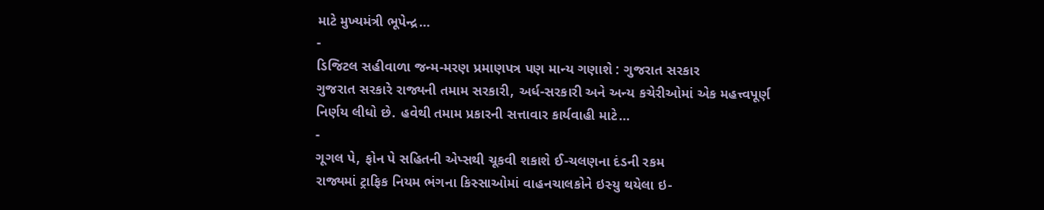માટે મુખ્યમંત્રી ભૂપેન્દ્ર…
-
ડિજિટલ સહીવાળા જન્મ-મરણ પ્રમાણપત્ર પણ માન્ય ગણાશે : ગુજરાત સરકાર
ગુજરાત સરકારે રાજ્યની તમામ સરકારી, અર્ધ-સરકારી અને અન્ય કચેરીઓમાં એક મહત્ત્વપૂર્ણ નિર્ણય લીધો છે. હવેથી તમામ પ્રકારની સત્તાવાર કાર્યવાહી માટે…
-
ગૂગલ પે, ફોન પે સહિતની એપ્સથી ચૂકવી શકાશે ઈ-ચલણના દંડની રકમ
રાજ્યમાં ટ્રાફિક નિયમ ભંગના કિસ્સાઓમાં વાહનચાલકોને ઇસ્યુ થયેલા ઇ-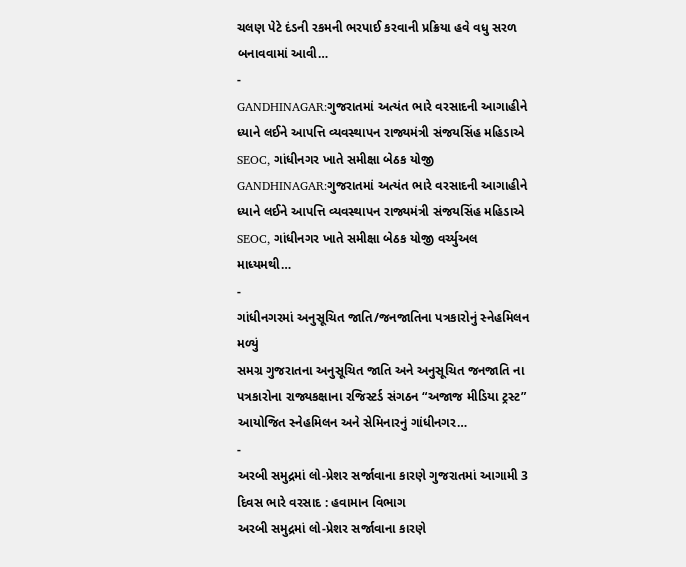ચલણ પેટે દંડની રકમની ભરપાઈ કરવાની પ્રક્રિયા હવે વધુ સરળ બનાવવામાં આવી…
-
GANDHINAGAR:ગુજરાતમાં અત્યંત ભારે વરસાદની આગાહીને ધ્યાને લઈને આપત્તિ વ્યવસ્થાપન રાજ્યમંત્રી સંજયસિંહ મહિડાએ SEOC, ગાંધીનગર ખાતે સમીક્ષા બેઠક યોજી
GANDHINAGAR:ગુજરાતમાં અત્યંત ભારે વરસાદની આગાહીને ધ્યાને લઈને આપત્તિ વ્યવસ્થાપન રાજ્યમંત્રી સંજયસિંહ મહિડાએ SEOC, ગાંધીનગર ખાતે સમીક્ષા બેઠક યોજી વર્ચ્યુઅલ માધ્યમથી…
-
ગાંધીનગરમાં અનુસૂચિત જાતિ/જનજાતિના પત્રકારોનું સ્નેહમિલન મળ્યું
સમગ્ર ગુજરાતના અનુસૂચિત જાતિ અને અનુસૂચિત જનજાતિ ના પત્રકારોના રાજ્યકક્ષાના રજિસ્ટર્ડ સંગઠન “અજાજ મીડિયા ટ્રસ્ટ” આયોજિત સ્નેહમિલન અને સેમિનારનું ગાંધીનગર…
-
અરબી સમુદ્રમાં લો-પ્રેશર સર્જાવાના કારણે ગુજરાતમાં આગામી 3 દિવસ ભારે વરસાદ : હવામાન વિભાગ
અરબી સમુદ્રમાં લો-પ્રેશર સર્જાવાના કારણે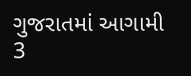ગુજરાતમાં આગામી 3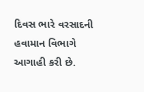દિવસ ભારે વરસાદની હવામાન વિભાગે આગાહી કરી છે.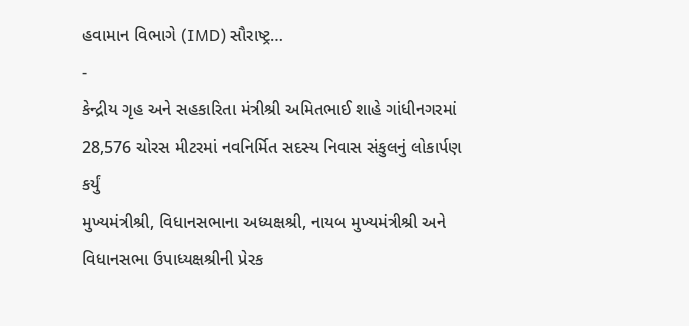હવામાન વિભાગે (IMD) સૌરાષ્ટ્ર…
-
કેન્દ્રીય ગૃહ અને સહકારિતા મંત્રીશ્રી અમિતભાઈ શાહે ગાંધીનગરમાં 28,576 ચોરસ મીટરમાં નવનિર્મિત સદસ્ય નિવાસ સંકુલનું લોકાર્પણ કર્યું
મુખ્યમંત્રીશ્રી, વિધાનસભાના અધ્યક્ષશ્રી, નાયબ મુખ્યમંત્રીશ્રી અને વિધાનસભા ઉપાધ્યક્ષશ્રીની પ્રેરક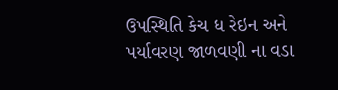ઉપસ્થિતિ કેચ ધ રેઇન અને પર્યાવરણ જાળવણી ના વડા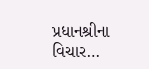પ્રધાનશ્રીના વિચાર…